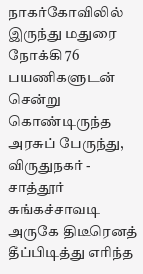நாகர்கோவிலில் இருந்து மதுரை நோக்கி 76 பயணிகளுடன் சென்று கொண்டிருந்த அரசுப் பேருந்து, விருதுநகர் - சாத்தூர் சுங்கச்சாவடி அருகே திடீரெனத் தீப்பிடித்து எரிந்த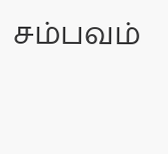சம்பவம்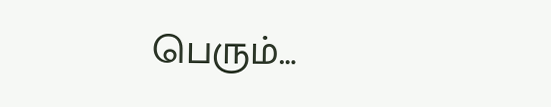பெரும்…